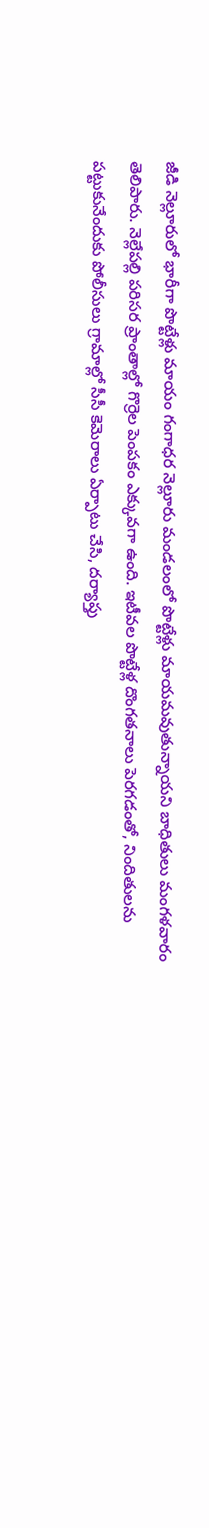జీడి నెల్లూరులో భారీగా పొట్టేళ్లు మాయం గంగాధర నెల్లూరు మండలంలో పొట్టేళ్లు మాయమవుతున్నాయని బాధితులు మంగళవారం తెలిపారు. నెల్లేపల్లి పరిసర ప్రాంతాల్లో గొర్రెల పెంపకం ఎక్కువగా ఉంది. ఇటీవల పొట్టేళ్ల దొంగతనాలు పెరగడంతో, నిందితులను పట్టుకునేందుకు పోలీసులు గ్రామాల్లో సీసీ కెమెరాలు ఏర్పాటు చేసి, దర్యాప్తు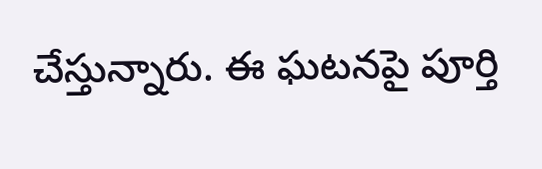చేస్తున్నారు. ఈ ఘటనపై పూర్తి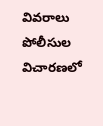వివరాలు పోలీసుల విచారణలో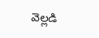వెల్లడి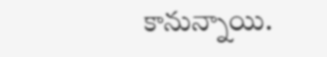కానున్నాయి.